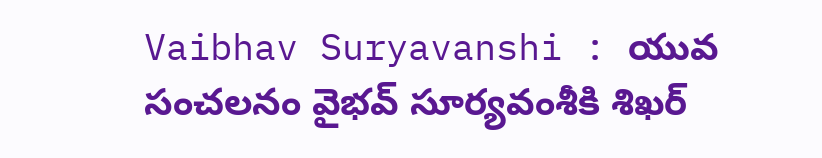Vaibhav Suryavanshi : యువ సంచలనం వైభవ్ సూర్యవంశీకి శిఖర్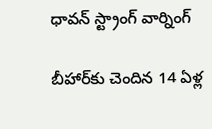ధావన్ స్ట్రాంగ్ వార్నింగ్

బీహార్‌కు చెందిన 14 ఏళ్ల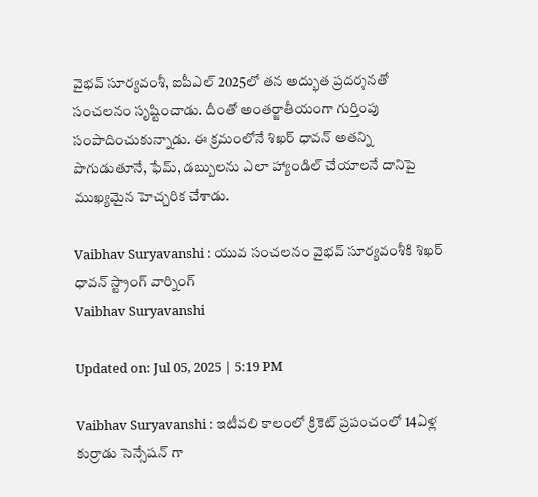వైభవ్ సూర్యవంశీ, ఐపీఎల్ 2025లో తన అద్భుత ప్రదర్శనతో సంచలనం సృష్టించాడు. దీంతో అంతర్జాతీయంగా గుర్తింపు సంపాదించుకున్నాడు. ఈ క్రమంలోనే శిఖర్ ధావన్ అతన్ని పొగుడుతూనే, ఫేమ్, డబ్బులను ఎలా హ్యాండిల్ చేయాలనే దానిపై ముఖ్యమైన హెచ్చరిక చేశాడు.

Vaibhav Suryavanshi : యువ సంచలనం వైభవ్ సూర్యవంశీకి శిఖర్ ధావన్ స్ట్రాంగ్ వార్నింగ్
Vaibhav Suryavanshi

Updated on: Jul 05, 2025 | 5:19 PM

Vaibhav Suryavanshi : ఇటీవలి కాలంలో క్రికెట్ ప్రపంచంలో 14ఏళ్ల కుర్రాడు సెన్సేషన్ గా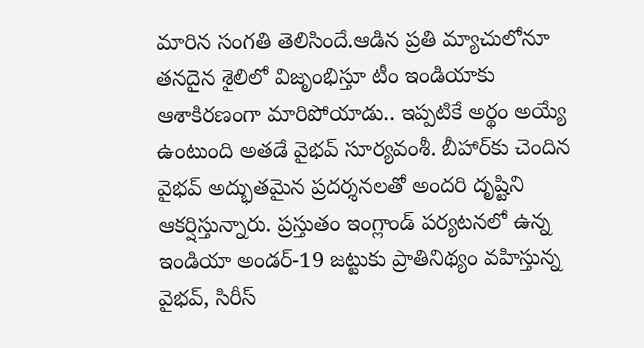మారిన సంగతి తెలిసిందే.ఆడిన ప్రతి మ్యాచులోనూ తనదైన శైలిలో విజృంభిస్తూ టీం ఇండియాకు ఆశాకిరణంగా మారిపోయాడు.. ఇప్పటికే అర్థం అయ్యే ఉంటుంది అతడే వైభవ్ సూర్యవంశీ. బీహార్‌కు చెందిన వైభవ్ అద్భుతమైన ప్రదర్శనలతో అందరి దృష్టిని ఆకర్షిస్తున్నారు. ప్రస్తుతం ఇంగ్లాండ్ పర్యటనలో ఉన్న ఇండియా అండర్-19 జట్టుకు ప్రాతినిథ్యం వహిస్తున్న వైభవ్, సిరీస్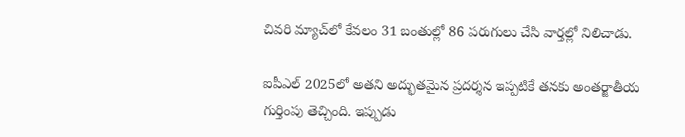చివరి మ్యాచ్‌లో కేవలం 31 బంతుల్లో 86 పరుగులు చేసి వార్తల్లో నిలిచాడు.

ఐపీఎల్ 2025లో అతని అద్భుతమైన ప్రదర్శన ఇప్పటికే తనకు అంతర్జాతీయ గుర్తింపు తెచ్చింది. ఇప్పుడు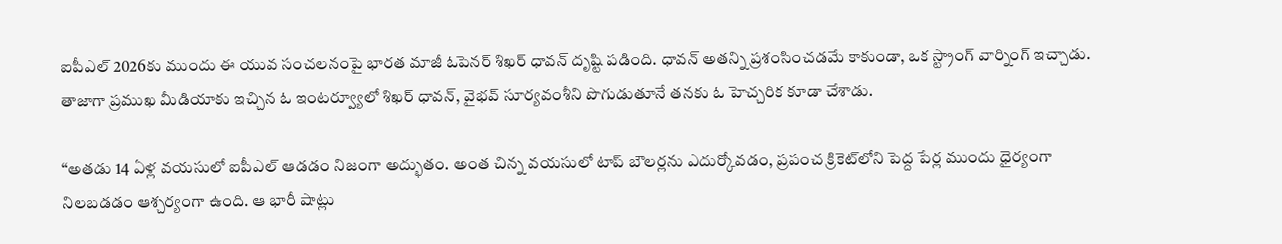ఐపీఎల్ 2026కు ముందు ఈ యువ సంచలనంపై భారత మాజీ ఓపెనర్ శిఖర్ ధావన్ దృష్టి పడింది. ధావన్ అతన్ని ప్రశంసించడమే కాకుండా, ఒక స్ట్రాంగ్ వార్నింగ్ ఇచ్చాడు. తాజాగా ప్రముఖ మీడియాకు ఇచ్చిన ఓ ఇంటర్వ్యూలో శిఖర్ ధావన్, వైభవ్ సూర్యవంశీని పొగుడుతూనే తనకు ఓ హెచ్చరిక కూడా చేశాడు.

“అతడు 14 ఏళ్ల వయసులో ఐపీఎల్ ఆడడం నిజంగా అద్భుతం. అంత చిన్న వయసులో టాప్ బౌలర్లను ఎదుర్కోవడం, ప్రపంచ క్రికెట్‌లోని పెద్ద పేర్ల ముందు ధైర్యంగా నిలబడడం ఆశ్చర్యంగా ఉంది. ఆ భారీ షాట్లు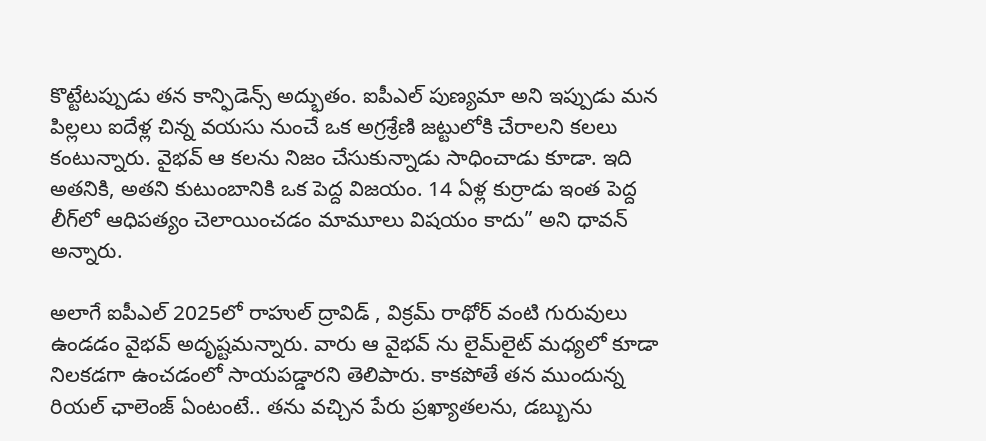కొట్టేటప్పుడు తన కాన్ఫిడెన్స్ అద్భుతం. ఐపీఎల్ పుణ్యమా అని ఇప్పుడు మన పిల్లలు ఐదేళ్ల చిన్న వయసు నుంచే ఒక అగ్రశ్రేణి జట్టులోకి చేరాలని కలలు కంటున్నారు. వైభవ్ ఆ కలను నిజం చేసుకున్నాడు సాధించాడు కూడా. ఇది అతనికి, అతని కుటుంబానికి ఒక పెద్ద విజయం. 14 ఏళ్ల కుర్రాడు ఇంత పెద్ద లీగ్‌లో ఆధిపత్యం చెలాయించడం మామూలు విషయం కాదు” అని ధావన్ అన్నారు.

అలాగే ఐపీఎల్ 2025లో రాహుల్ ద్రావిడ్ , విక్రమ్ రాథోర్ వంటి గురువులు ఉండడం వైభవ్‌ అదృష్టమన్నారు. వారు ఆ వైభవ్ ను లైమ్‌లైట్ మధ్యలో కూడా నిలకడగా ఉంచడంలో సాయపడ్డారని తెలిపారు. కాకపోతే తన ముందున్న రియల్ ఛాలెంజ్ ఏంటంటే.. తను వచ్చిన పేరు ప్రఖ్యాతలను, డబ్బును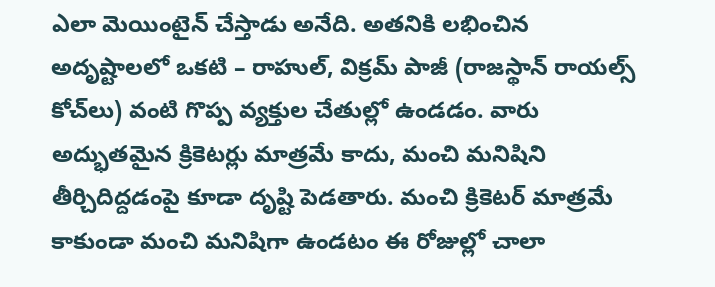ఎలా మెయింటైన్ చేస్తాడు అనేది. అతనికి లభించిన అదృష్టాలలో ఒకటి – రాహుల్, విక్రమ్ పాజీ (రాజస్థాన్ రాయల్స్ కోచ్‌లు) వంటి గొప్ప వ్యక్తుల చేతుల్లో ఉండడం. వారు అద్భుతమైన క్రికెటర్లు మాత్రమే కాదు, మంచి మనిషిని తీర్చిదిద్దడంపై కూడా దృష్టి పెడతారు. మంచి క్రికెటర్ మాత్రమే కాకుండా మంచి మనిషిగా ఉండటం ఈ రోజుల్లో చాలా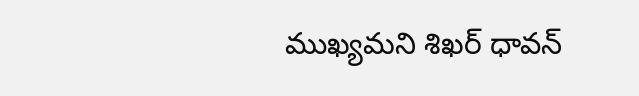ముఖ్యమని శిఖర్ ధావన్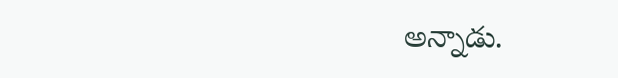అన్నాడు.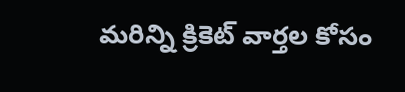మరిన్ని క్రికెట్‌ వార్తల కోసం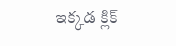ఇక్కడ క్లిక్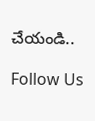చేయండి..

Follow Us